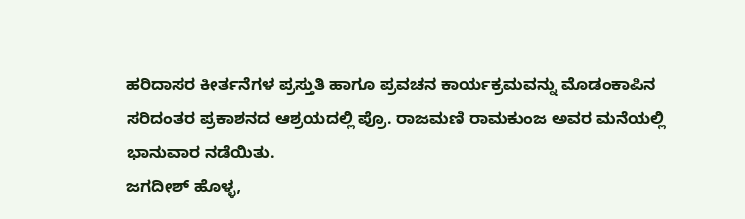ಹರಿದಾಸರ ಕೀರ್ತನೆಗಳ ಪ್ರಸ್ತುತಿ ಹಾಗೂ ಪ್ರವಚನ ಕಾರ್ಯಕ್ರಮವನ್ನು ಮೊಡಂಕಾಪಿನ ಸರಿದಂತರ ಪ್ರಕಾಶನದ ಆಶ್ರಯದಲ್ಲಿ ಪ್ರೊ. ರಾಜಮಣಿ ರಾಮಕುಂಜ ಅವರ ಮನೆಯಲ್ಲಿ ಭಾನುವಾರ ನಡೆಯಿತು.
ಜಗದೀಶ್ ಹೊಳ್ಳ,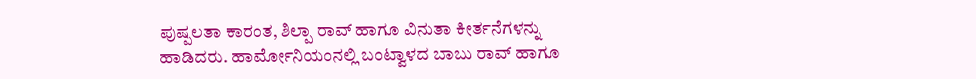ಪುಷ್ಪಲತಾ ಕಾರಂತ, ಶಿಲ್ಪಾ ರಾವ್ ಹಾಗೂ ವಿನುತಾ ಕೀರ್ತನೆಗಳನ್ನು ಹಾಡಿದರು. ಹಾರ್ಮೋನಿಯಂನಲ್ಲಿ ಬಂಟ್ವಾಳದ ಬಾಬು ರಾವ್ ಹಾಗೂ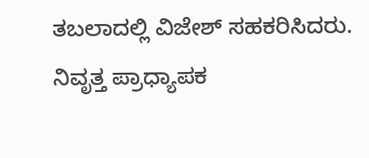ತಬಲಾದಲ್ಲಿ ವಿಜೇಶ್ ಸಹಕರಿಸಿದರು. ನಿವೃತ್ತ ಪ್ರಾಧ್ಯಾಪಕ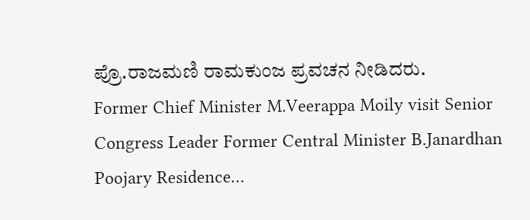ಪ್ರೊ.ರಾಜಮಣಿ ರಾಮಕುಂಜ ಪ್ರವಚನ ನೀಡಿದರು.
Former Chief Minister M.Veerappa Moily visit Senior Congress Leader Former Central Minister B.Janardhan Poojary Residence…